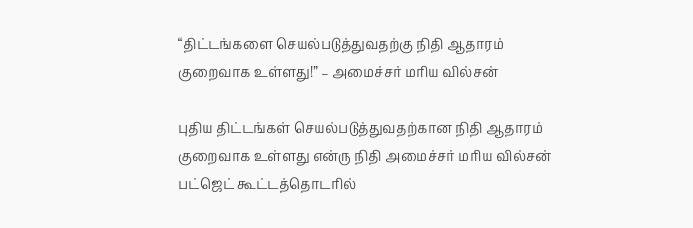“திட்டங்களை செயல்படுத்துவதற்கு நிதி ஆதாரம் குறைவாக உள்ளது!” – அமைச்சர் மரிய வில்சன்

புதிய திட்டங்கள் செயல்படுத்துவதற்கான நிதி ஆதாரம் குறைவாக உள்ளது என்ரு நிதி அமைச்சர் மரிய வில்சன் பட்ஜெட் கூட்டத்தொடரில்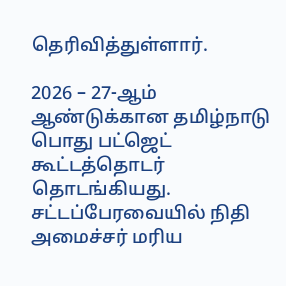தெரிவித்துள்ளார்.

2026 – 27-ஆம் ஆண்டுக்கான தமிழ்நாடு பொது பட்ஜெட் கூட்டத்தொடர் தொடங்கியது. சட்டப்பேரவையில் நிதி அமைச்சர் மரிய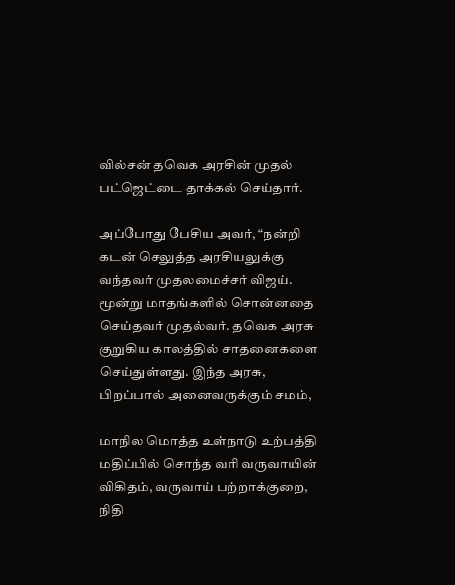வில்சன் தவெக அரசின் முதல் பட்ஜெட்டை தாக்கல் செய்தார்.

அப்போது பேசிய அவர், “நன்றி கடன் செலுத்த அரசியலுக்கு வந்தவர் முதலமைச்சர் விஜய். மூன்று மாதங்களில் சொன்னதை செய்தவர் முதல்வர். தவெக அரசு குறுகிய காலத்தில் சாதனைகளை செய்துள்ளது. இந்த அரசு, பிறப்பால் அனைவருக்கும் சமம்,

மாநில மொத்த உள்நாடு உற்பத்தி மதிப்பில் சொந்த வரி வருவாயின் விகிதம், வருவாய் பற்றாக்குறை, நிதி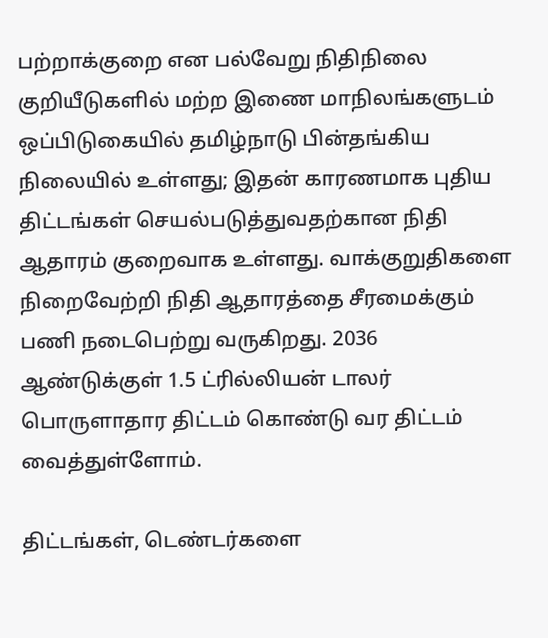பற்றாக்குறை என பல்வேறு நிதிநிலை குறியீடுகளில் மற்ற இணை மாநிலங்களுடம் ஒப்பிடுகையில் தமிழ்நாடு பின்தங்கிய நிலையில் உள்ளது; இதன் காரணமாக புதிய திட்டங்கள் செயல்படுத்துவதற்கான நிதி ஆதாரம் குறைவாக உள்ளது. வாக்குறுதிகளை நிறைவேற்றி நிதி ஆதாரத்தை சீரமைக்கும் பணி நடைபெற்று வருகிறது. 2036 ஆண்டுக்குள் 1.5 ட்ரில்லியன் டாலர் பொருளாதார திட்டம் கொண்டு வர திட்டம் வைத்துள்ளோம்.

திட்டங்கள், டெண்டர்களை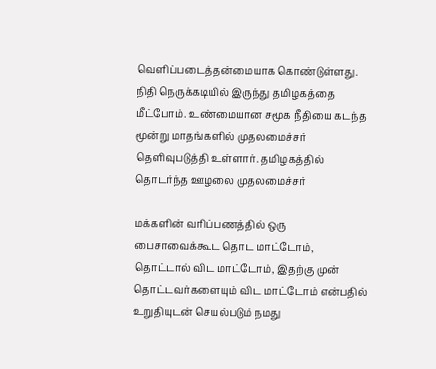வெளிப்படைத்தன்மையாக கொண்டுள்ளது. நிதி நெருக்கடியில் இருந்து தமிழகத்தை மீட்போம். உண்மையான சமூக நீதியை கடந்த மூன்று மாதங்களில் முதலமைச்சர் தெளிவுபடுத்தி உள்ளார். தமிழகத்தில் தொடர்ந்த ஊழலை முதலமைச்சர்

மக்களின் வரிப்பணத்தில் ஒரு பைசாவைக்கூட தொட மாட்டோம், தொட்டால் விட மாட்டோம், இதற்கு முன் தொட்டவர்களையும் விட மாட்டோம் என்பதில் உறுதியுடன் செயல்படும் நமது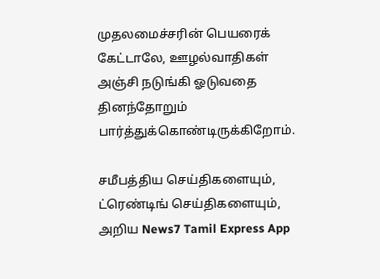முதலமைச்சரின் பெயரைக் கேட்டாலே, ஊழல்வாதிகள் அஞ்சி நடுங்கி ஓடுவதை தினந்தோறும் பார்த்துக்கொண்டிருக்கிறோம்.

சமீபத்திய செய்திகளையும், ட்ரெண்டிங் செய்திகளையும், அறிய News7 Tamil Express App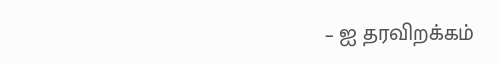– ஐ தரவிறக்கம்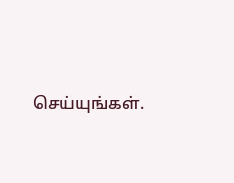செய்யுங்கள்.